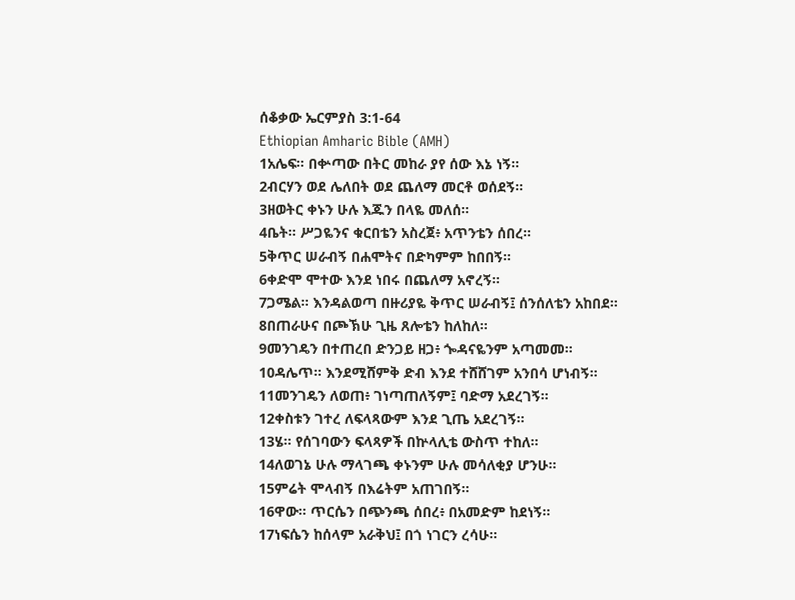ሰቆቃው ኤርምያስ 3:1-64
Ethiopian Amharic Bible (AMH)
1አሌፍ። በቍጣው በትር መከራ ያየ ሰው እኔ ነኝ።
2ብርሃን ወደ ሌለበት ወደ ጨለማ መርቶ ወሰደኝ።
3ዘወትር ቀኑን ሁሉ እጁን በላዬ መለሰ።
4ቤት። ሥጋዬንና ቁርበቴን አስረጀ፥ አጥንቴን ሰበረ።
5ቅጥር ሠራብኝ በሐሞትና በድካምም ከበበኝ።
6ቀድሞ ሞተው እንደ ነበሩ በጨለማ አኖረኝ።
7ጋሜል። እንዳልወጣ በዙሪያዬ ቅጥር ሠራብኝ፤ ሰንሰለቴን አከበደ።
8በጠራሁና በጮኽሁ ጊዜ ጸሎቴን ከለከለ።
9መንገዴን በተጠረበ ድንጋይ ዘጋ፥ ጐዳናዬንም አጣመመ።
10ዳሌጥ። እንደሚሸምቅ ድብ እንደ ተሸሸገም አንበሳ ሆነብኝ።
11መንገዴን ለወጠ፥ ገነጣጠለኝም፤ ባድማ አደረገኝ።
12ቀስቱን ገተረ ለፍላጻውም እንደ ጊጤ አደረገኝ።
13ሄ። የሰገባውን ፍላጻዎች በኵላሊቴ ውስጥ ተከለ።
14ለወገኔ ሁሉ ማላገጫ ቀኑንም ሁሉ መሳለቂያ ሆንሁ።
15ምሬት ሞላብኝ በእሬትም አጠገበኝ።
16ዋው። ጥርሴን በጭንጫ ሰበረ፥ በአመድም ከደነኝ።
17ነፍሴን ከሰላም አራቅህ፤ በጎ ነገርን ረሳሁ።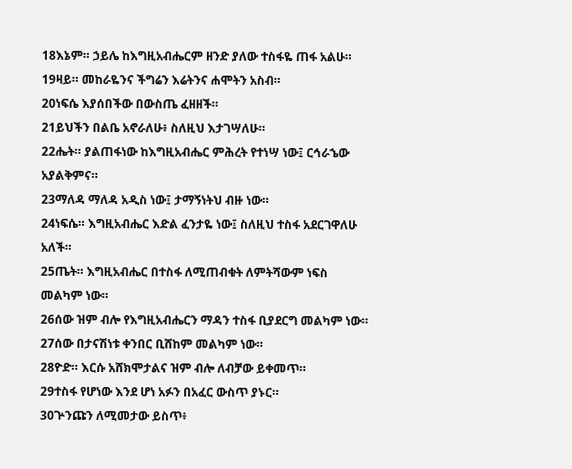18እኔም። ኃይሌ ከእግዚአብሔርም ዘንድ ያለው ተስፋዬ ጠፋ አልሁ።
19ዛይ። መከራዬንና ችግሬን እሬትንና ሐሞትን አስብ።
20ነፍሴ እያሰበችው በውስጤ ፈዘዘች።
21ይህችን በልቤ አኖራለሁ፥ ስለዚህ እታገሣለሁ።
22ሔት። ያልጠፋነው ከእግዚአብሔር ምሕረት የተነሣ ነው፤ ርኅራኄው አያልቅምና።
23ማለዳ ማለዳ አዲስ ነው፤ ታማኝነትህ ብዙ ነው።
24ነፍሴ። እግዚአብሔር እድል ፈንታዬ ነው፤ ስለዚህ ተስፋ አደርገዋለሁ አለች።
25ጤት። እግዚአብሔር በተስፋ ለሚጠብቁት ለምትሻውም ነፍስ መልካም ነው።
26ሰው ዝም ብሎ የእግዚአብሔርን ማዳን ተስፋ ቢያደርግ መልካም ነው።
27ሰው በታናሽነቱ ቀንበር ቢሸከም መልካም ነው።
28ዮድ። እርሱ አሸክሞታልና ዝም ብሎ ለብቻው ይቀመጥ።
29ተስፋ የሆነው እንደ ሆነ አፉን በአፈር ውስጥ ያኑር።
30ጕንጩን ለሚመታው ይስጥ፥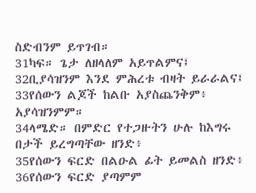ስድብንም ይጥገብ።
31ካፍ። ጌታ ለዘላለም አይጥልምና፤
32ቢያሳዝንም እንደ ምሕረቱ ብዛት ይራራልና፤
33የሰውን ልጆች ከልቡ አያስጨንቅም፥ አያሳዝንምም።
34ላሜድ። በምድር የተጋዙትን ሁሉ ከእግሩ በታች ይረግጣቸው ዘንድ፥
35የሰውን ፍርድ በልዑል ፊት ይመልስ ዘንድ፥
36የሰውን ፍርድ ያጣምም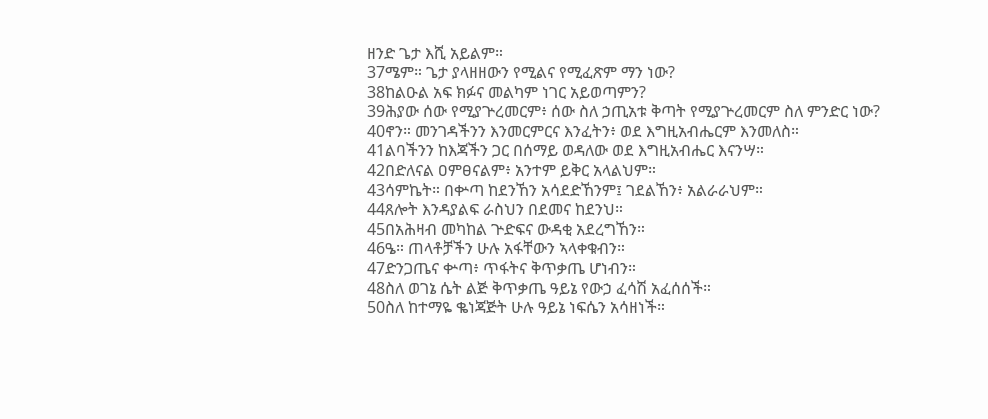ዘንድ ጌታ እሺ አይልም።
37ሜም። ጌታ ያላዘዘውን የሚልና የሚፈጽም ማን ነው?
38ከልዑል አፍ ክፉና መልካም ነገር አይወጣምን?
39ሕያው ሰው የሚያጕረመርም፥ ሰው ስለ ኃጢአቱ ቅጣት የሚያጕረመርም ስለ ምንድር ነው?
40ኖን። መንገዳችንን እንመርምርና እንፈትን፥ ወደ እግዚአብሔርም እንመለስ።
41ልባችንን ከእጃችን ጋር በሰማይ ወዳለው ወደ እግዚአብሔር እናንሣ።
42በድለናል ዐምፀናልም፥ አንተም ይቅር አላልህም።
43ሳምኬት። በቍጣ ከደንኸን አሳደድኸንም፤ ገደልኸን፥ አልራራህም።
44ጸሎት እንዳያልፍ ራስህን በደመና ከደንህ።
45በአሕዛብ መካከል ጕድፍና ውዳቂ አደረግኸን።
46ዔ። ጠላቶቻችን ሁሉ አፋቸውን ኣላቀቁብን።
47ድንጋጤና ቍጣ፥ ጥፋትና ቅጥቃጤ ሆነብን።
48ስለ ወገኔ ሴት ልጅ ቅጥቃጤ ዓይኔ የውኃ ፈሳሽ አፈሰሰች።
50ስለ ከተማዬ ቈነጃጅት ሁሉ ዓይኔ ነፍሴን አሳዘነች።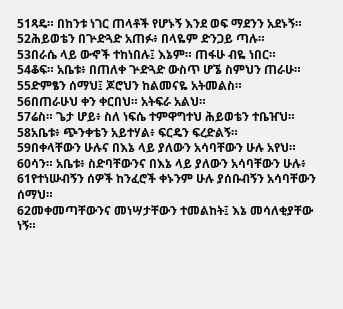51ጻዴ። በከንቱ ነገር ጠላቶች የሆኑኝ እንደ ወፍ ማደንን አደኑኝ።
52ሕይወቴን በጕድጓድ አጠፉ፥ በላዬም ድንጋይ ጣሉ።
53በራሴ ላይ ውኆች ተከነበሉ፤ እኔም። ጠፋሁ ብዬ ነበር።
54ቆፍ። አቤቱ፥ በጠለቀ ጕድጓድ ውስጥ ሆኜ ስምህን ጠራሁ።
55ድምፄን ሰማህ፤ ጆሮህን ከልመናዬ አትመልስ።
56በጠራሁህ ቀን ቀርበህ። አትፍራ አልህ።
57ሬስ። ጌታ ሆይ፥ ስለ ነፍሴ ተምዋግተህ ሕይወቴን ተቤዠህ።
58አቤቱ፥ ጭንቀቴን አይተሃል፥ ፍርዴን ፍረድልኝ።
59በቀላቸውን ሁሉና በእኔ ላይ ያለውን አሳባቸውን ሁሉ አየህ።
60ሳን። አቤቱ፥ ስድባቸውንና በእኔ ላይ ያለውን አሳባቸውን ሁሉ፥
61የተነሡብኝን ሰዎች ከንፈሮች ቀኑንም ሁሉ ያሰቡብኝን አሳባቸውን ሰማህ።
62መቀመጣቸውንና መነሣታቸውን ተመልከት፤ እኔ መሳለቂያቸው ነኝ።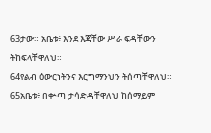63ታው። አቤቱ፥ እንደ እጃቸው ሥራ ፍዳቸውን ትከፍላቸዋለህ።
64የልብ ዕውርነትንና እርግማንህን ትሰጣቸዋለህ።
65አቤቱ፥ በቍጣ ታሳድዳቸዋለህ ከሰማይም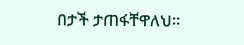በታች ታጠፋቸዋለህ።